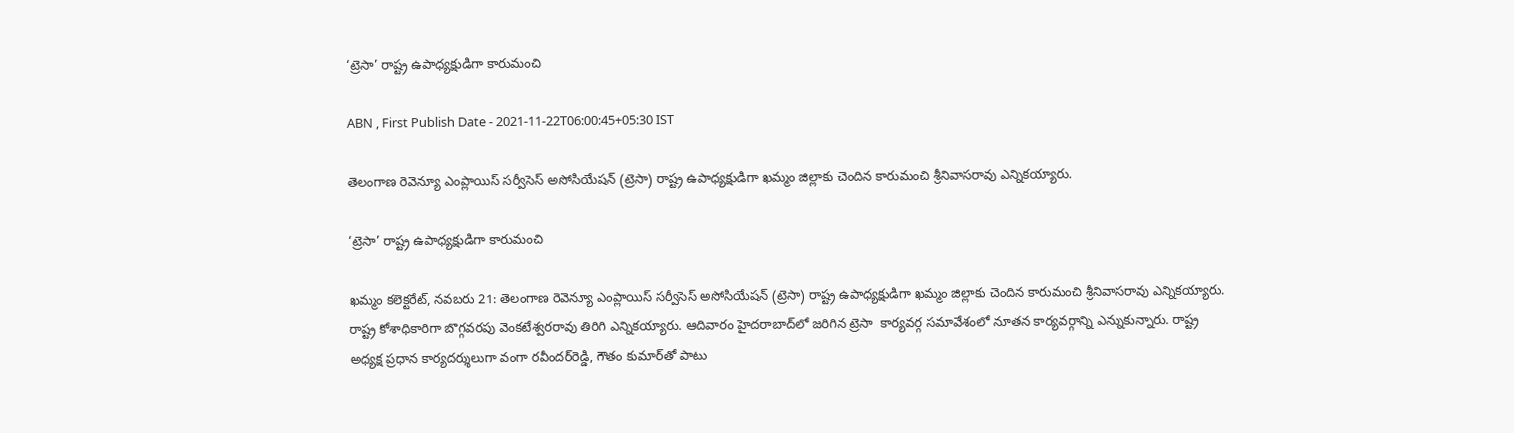‘ట్రెసా’ రాష్ట్ర ఉపాధ్యక్షుడిగా కారుమంచి

ABN , First Publish Date - 2021-11-22T06:00:45+05:30 IST

తెలంగాణ రెవెన్యూ ఎంప్లాయిస్‌ సర్వీసెస్‌ అసోసియేషన్‌ (ట్రెసా) రాష్ట్ర ఉపాధ్యక్షుడిగా ఖమ్మం జిల్లాకు చెందిన కారుమంచి శ్రీనివాసరావు ఎన్నికయ్యారు.

‘ట్రెసా’ రాష్ట్ర ఉపాధ్యక్షుడిగా కారుమంచి

ఖమ్మం కలెక్టరేట్‌, నవబరు 21: తెలంగాణ రెవెన్యూ ఎంప్లాయిస్‌ సర్వీసెస్‌ అసోసియేషన్‌ (ట్రెసా) రాష్ట్ర ఉపాధ్యక్షుడిగా ఖమ్మం జిల్లాకు చెందిన కారుమంచి శ్రీనివాసరావు ఎన్నికయ్యారు. రాష్ట్ర కోశాధికారిగా బొగ్గవరపు వెంకటేశ్వరరావు తిరిగి ఎన్నికయ్యారు. ఆదివారం హైదరాబాద్‌లో జరిగిన ట్రెసా  కార్యవర్గ సమావేశంలో నూతన కార్యవర్గాన్ని ఎన్నుకున్నారు. రాష్ట్ర అధ్యక్ష ప్రధాన కార్యదర్శులుగా వంగా రవీందర్‌రెడ్డి, గౌతం కుమార్‌తో పాటు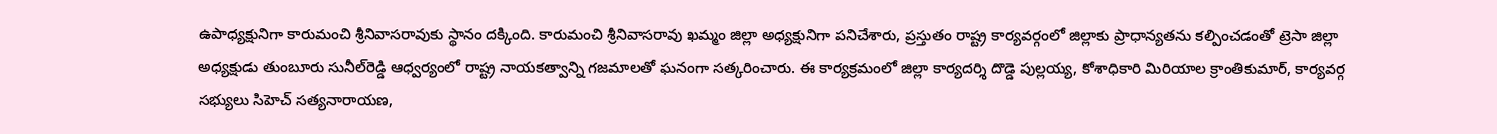ఉపాధ్యక్షునిగా కారుమంచి శ్రీనివాసరావుకు స్థానం దక్కింది. కారుమంచి శ్రీనివాసరావు ఖమ్మం జిల్లా అధ్యక్షునిగా పనిచేశారు, ప్రస్తుతం రాష్ట్ర కార్యవర్గంలో జిల్లాకు ప్రాధాన్యతను కల్పించడంతో ట్రెసా జిల్లా అధ్యక్షుడు తుంబూరు సునీల్‌రెడ్డి ఆధ్వర్యంలో రాష్ట్ర నాయకత్వాన్ని గజమాలతో ఘనంగా సత్కరించారు. ఈ కార్యక్రమంలో జిల్లా కార్యదర్శి దొడ్డె పుల్లయ్య, కోశాధికారి మిరియాల క్రాంతికుమార్‌, కార్యవర్గ సభ్యులు సిహెచ్‌ సత్యనారాయణ,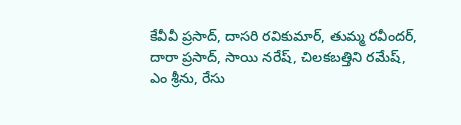కేవీవీ ప్రసాద్‌, దాసరి రవికుమార్‌, తుమ్మ రవీందర్‌, దారా ప్రసాద్‌, సాయి నరేష్‌, చిలకబత్తిని రమేష్‌, ఎం శ్రీను, రేసు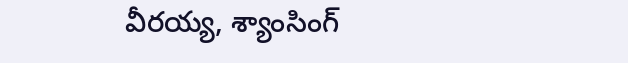వీరయ్య, శ్యాంసింగ్‌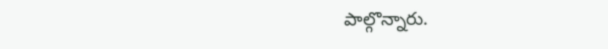పాల్గొన్నారు.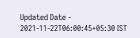Updated Date - 2021-11-22T06:00:45+05:30 IST